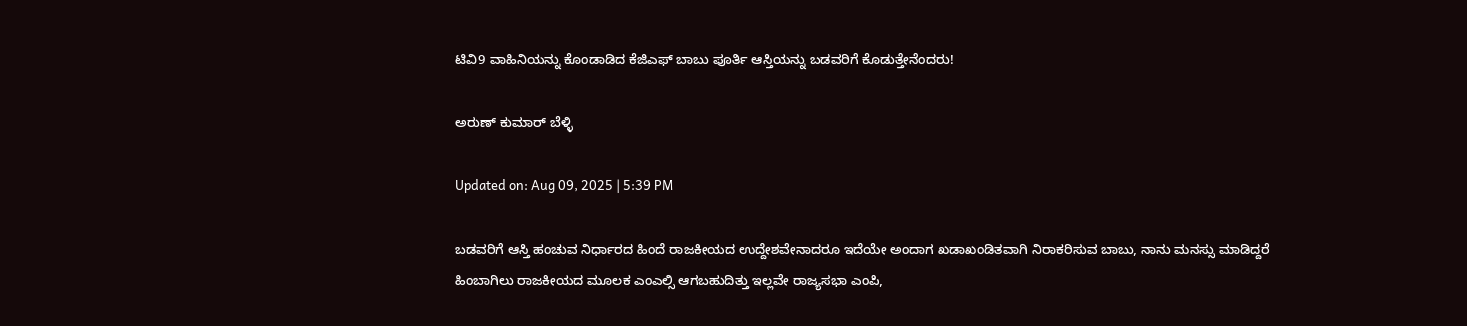ಟಿವಿ9 ವಾಹಿನಿಯನ್ನು ಕೊಂಡಾಡಿದ ಕೆಜಿಎಫ್ ಬಾಬು ಪೂರ್ತಿ ಆಸ್ತಿಯನ್ನು ಬಡವರಿಗೆ ಕೊಡುತ್ತೇನೆಂದರು!

ಅರುಣ್ ಕುಮಾರ್ ಬೆಳ್ಳಿ

Updated on: Aug 09, 2025 | 5:39 PM

ಬಡವರಿಗೆ ಆಸ್ತಿ ಹಂಚುವ ನಿರ್ಧಾರದ ಹಿಂದೆ ರಾಜಕೀಯದ ಉದ್ದೇಶವೇನಾದರೂ ಇದೆಯೇ ಅಂದಾಗ ಖಡಾಖಂಡಿತವಾಗಿ ನಿರಾಕರಿಸುವ ಬಾಬು, ನಾನು ಮನಸ್ಸು ಮಾಡಿದ್ದರೆ ಹಿಂಬಾಗಿಲು ರಾಜಕೀಯದ ಮೂಲಕ ಎಂಎಲ್ಸಿ ಆಗಬಹುದಿತ್ತು ಇಲ್ಲವೇ ರಾಜ್ಯಸಭಾ ಎಂಪಿ,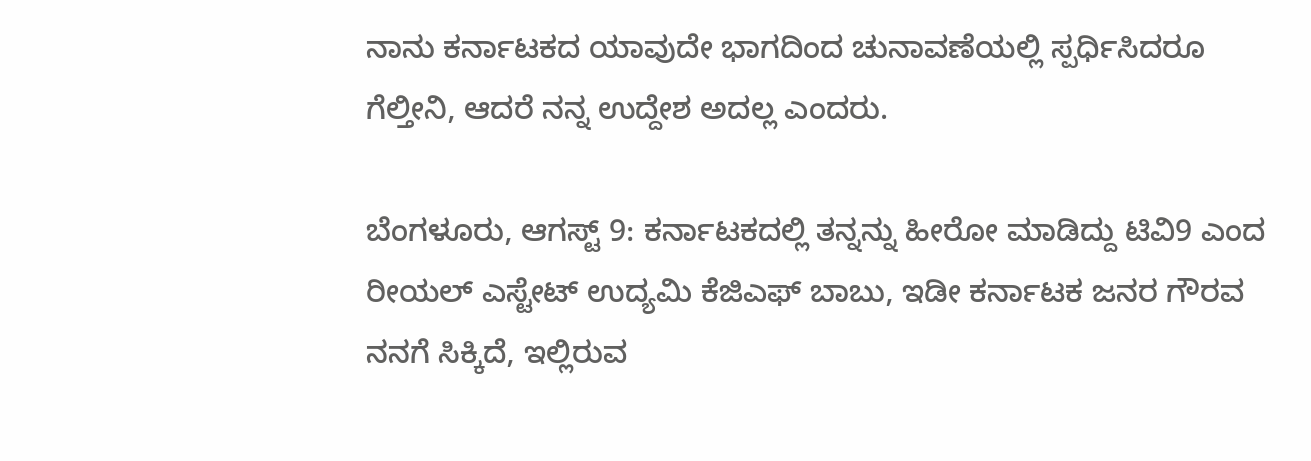ನಾನು ಕರ್ನಾಟಕದ ಯಾವುದೇ ಭಾಗದಿಂದ ಚುನಾವಣೆಯಲ್ಲಿ ಸ್ಪರ್ಧಿಸಿದರೂ ಗೆಲ್ತೀನಿ, ಆದರೆ ನನ್ನ ಉದ್ದೇಶ ಅದಲ್ಲ ಎಂದರು.

ಬೆಂಗಳೂರು, ಆಗಸ್ಟ್ 9: ಕರ್ನಾಟಕದಲ್ಲಿ ತನ್ನನ್ನು ಹೀರೋ ಮಾಡಿದ್ದು ಟಿವಿ9 ಎಂದ ರೀಯಲ್ ಎಸ್ಟೇಟ್ ಉದ್ಯಮಿ ಕೆಜಿಎಫ್ ಬಾಬು, ಇಡೀ ಕರ್ನಾಟಕ ಜನರ ಗೌರವ ನನಗೆ ಸಿಕ್ಕಿದೆ, ಇಲ್ಲಿರುವ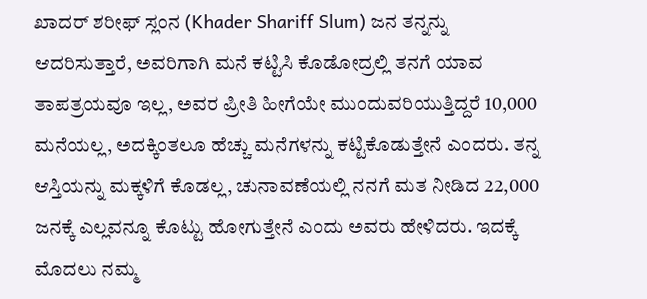ಖಾದರ್ ಶರೀಫ್ ಸ್ಲಂನ (Khader Shariff Slum) ಜನ ತನ್ನನ್ನು ಆದರಿಸುತ್ತಾರೆ, ಅವರಿಗಾಗಿ ಮನೆ ಕಟ್ಟಿಸಿ ಕೊಡೋದ್ರಲ್ಲಿ ತನಗೆ ಯಾವ ತಾಪತ್ರಯವೂ ಇಲ್ಲ, ಅವರ ಪ್ರೀತಿ ಹೀಗೆಯೇ ಮುಂದುವರಿಯುತ್ತಿದ್ದರೆ 10,000 ಮನೆಯಲ್ಲ, ಅದಕ್ಕಿಂತಲೂ ಹೆಚ್ಚು ಮನೆಗಳನ್ನು ಕಟ್ಟಿಕೊಡುತ್ತೇನೆ ಎಂದರು. ತನ್ನ ಆಸ್ತಿಯನ್ನು ಮಕ್ಕಳಿಗೆ ಕೊಡಲ್ಲ, ಚುನಾವಣೆಯಲ್ಲಿ ನನಗೆ ಮತ ನೀಡಿದ 22,000 ಜನಕ್ಕೆ ಎಲ್ಲವನ್ನೂ ಕೊಟ್ಟು ಹೋಗುತ್ತೇನೆ ಎಂದು ಅವರು ಹೇಳಿದರು. ಇದಕ್ಕೆ ಮೊದಲು ನಮ್ಮ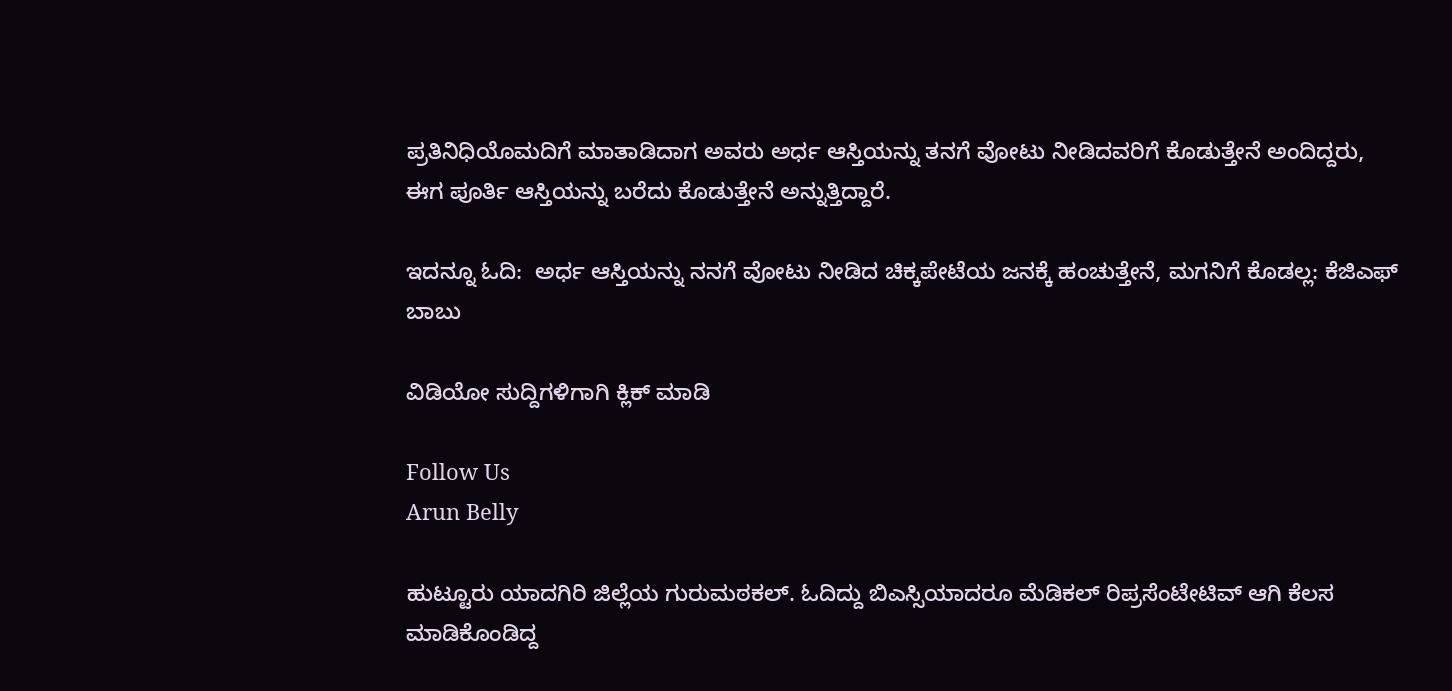ಪ್ರತಿನಿಧಿಯೊಮದಿಗೆ ಮಾತಾಡಿದಾಗ ಅವರು ಅರ್ಧ ಆಸ್ತಿಯನ್ನು ತನಗೆ ವೋಟು ನೀಡಿದವರಿಗೆ ಕೊಡುತ್ತೇನೆ ಅಂದಿದ್ದರು, ಈಗ ಪೂರ್ತಿ ಆಸ್ತಿಯನ್ನು ಬರೆದು ಕೊಡುತ್ತೇನೆ ಅನ್ನುತ್ತಿದ್ದಾರೆ.

ಇದನ್ನೂ ಓದಿ:  ಅರ್ಧ ಆಸ್ತಿಯನ್ನು ನನಗೆ ವೋಟು ನೀಡಿದ ಚಿಕ್ಕಪೇಟೆಯ ಜನಕ್ಕೆ ಹಂಚುತ್ತೇನೆ, ಮಗನಿಗೆ ಕೊಡಲ್ಲ: ಕೆಜಿಎಫ್ ಬಾಬು

ವಿಡಿಯೋ ಸುದ್ದಿಗಳಿಗಾಗಿ ಕ್ಲಿಕ್ ಮಾಡಿ

Follow Us
Arun Belly

ಹುಟ್ಟೂರು ಯಾದಗಿರಿ ಜಿಲ್ಲೆಯ ಗುರುಮಠಕಲ್. ಓದಿದ್ದು ಬಿಎಸ್ಸಿಯಾದರೂ ಮೆಡಿಕಲ್ ರಿಪ್ರಸೆಂಟೇಟಿವ್ ಆಗಿ ಕೆಲಸ ಮಾಡಿಕೊಂಡಿದ್ದ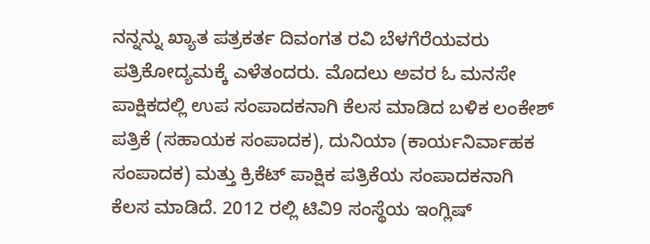ನನ್ನನ್ನು ಖ್ಯಾತ ಪತ್ರಕರ್ತ ದಿವಂಗತ ರವಿ ಬೆಳಗೆರೆಯವರು ಪತ್ರಿಕೋದ್ಯಮಕ್ಕೆ ಎಳೆತಂದರು. ಮೊದಲು ಅವರ ಓ ಮನಸೇ ಪಾಕ್ಷಿಕದಲ್ಲಿ ಉಪ ಸಂಪಾದಕನಾಗಿ ಕೆಲಸ ಮಾಡಿದ ಬಳಿಕ ಲಂಕೇಶ್ ಪತ್ರಿಕೆ (ಸಹಾಯಕ ಸಂಪಾದಕ), ದುನಿಯಾ (ಕಾರ್ಯನಿರ್ವಾಹಕ ಸಂಪಾದಕ) ಮತ್ತು ಕ್ರಿಕೆಟ್ ಪಾಕ್ಷಿಕ ಪತ್ರಿಕೆಯ ಸಂಪಾದಕನಾಗಿ ಕೆಲಸ ಮಾಡಿದೆ. 2012 ರಲ್ಲಿ ಟಿವಿ9 ಸಂಸ್ಥೆಯ ಇಂಗ್ಲಿಷ್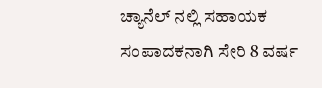ಚ್ಯಾನೆಲ್ ನಲ್ಲಿ ಸಹಾಯಕ ಸಂಪಾದಕನಾಗಿ ಸೇರಿ 8 ವರ್ಷ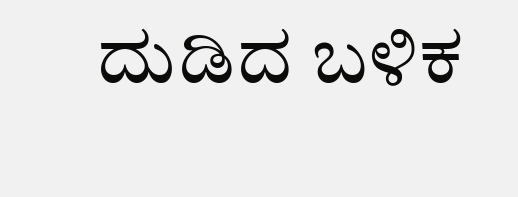ದುಡಿದ ಬಳಿಕ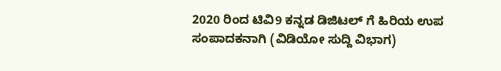2020 ರಿಂದ ಟಿವಿ9 ಕನ್ನಡ ಡಿಜಿಟಲ್ ಗೆ ಹಿರಿಯ ಉಪ ಸಂಪಾದಕನಾಗಿ (ವಿಡಿಯೋ ಸುದ್ದಿ ವಿಭಾಗ)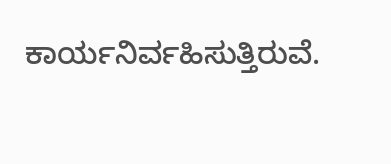ಕಾರ್ಯನಿರ್ವಹಿಸುತ್ತಿರುವೆ.